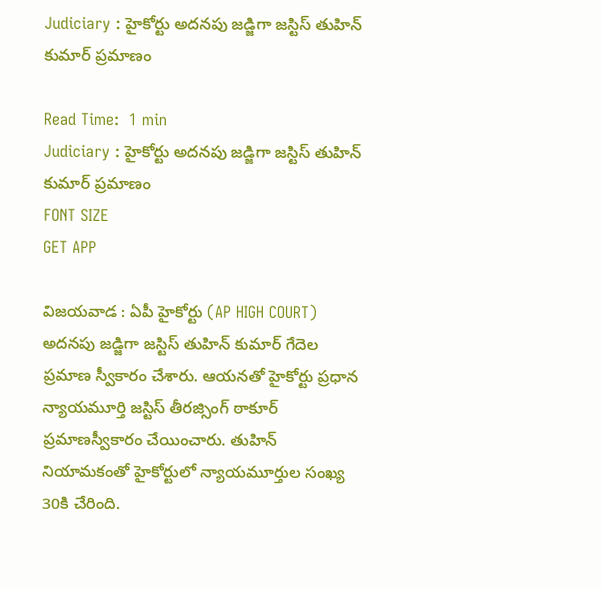Judiciary : హైకోర్టు అదనపు జడ్జిగా జస్టిస్ తుహిన్ కుమార్ ప్రమాణం

Read Time:  1 min
Judiciary : హైకోర్టు అదనపు జడ్జిగా జస్టిస్ తుహిన్ కుమార్ ప్రమాణం
FONT SIZE
GET APP

విజయవాడ : ఏపీ హైకోర్టు (AP HIGH COURT) అదనపు జడ్జిగా జస్టిస్ తుహిన్ కుమార్ గేదెల ప్రమాణ స్వీకారం చేశారు. ఆయనతో హైకోర్టు ప్రధాన న్యాయమూర్తి జస్టిస్ తీరజ్సింగ్ ఠాకూర్ ప్రమాణస్వీకారం చేయించారు. తుహిన్ నియామకంతో హైకోర్టులో న్యాయమూర్తుల సంఖ్య 30కి చేరింది.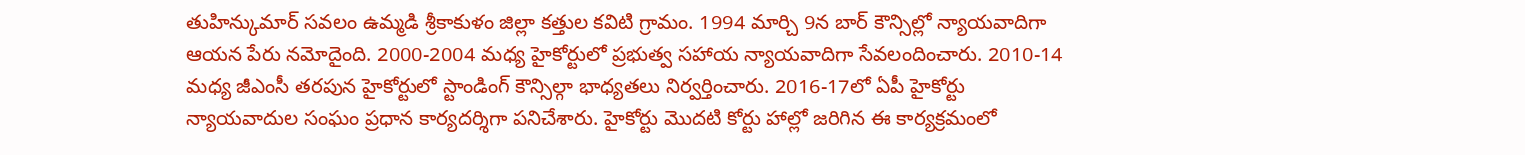తుహిన్కుమార్ సవలం ఉమ్మడి శ్రీకాకుళం జిల్లా కత్తుల కవిటి గ్రామం. 1994 మార్చి 9న బార్ కౌన్సిల్లో న్యాయవాదిగా ఆయన పేరు నమోదైంది. 2000-2004 మధ్య హైకోర్టులో ప్రభుత్వ సహాయ న్యాయవాదిగా సేవలందించారు. 2010-14 మధ్య జీఎంసీ తరపున హైకోర్టులో స్టాండింగ్ కౌన్సిల్గా భాధ్యతలు నిర్వర్తించారు. 2016-17లో ఏపీ హైకోర్టు న్యాయవాదుల సంఘం ప్రధాన కార్యదర్శిగా పనిచేశారు. హైకోర్టు మొదటి కోర్టు హాల్లో జరిగిన ఈ కార్యక్రమంలో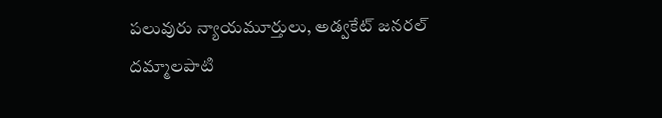పలువురు న్యాయమూర్తులు, అడ్వకేట్ జనరల్ దమ్మాలపాటి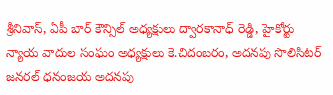శ్రీనివాస్, ఏపీ బార్ కౌన్సిల్ అధ్యక్షులు ద్వారకానాధ్ రెడ్డి, హైకోర్టు న్యాయ వాదుల సంఘం అధ్యక్షులు కె.చిదంబరం, అదనపు సొలిసిటర్ జనరల్ ధనంజయ అదనపు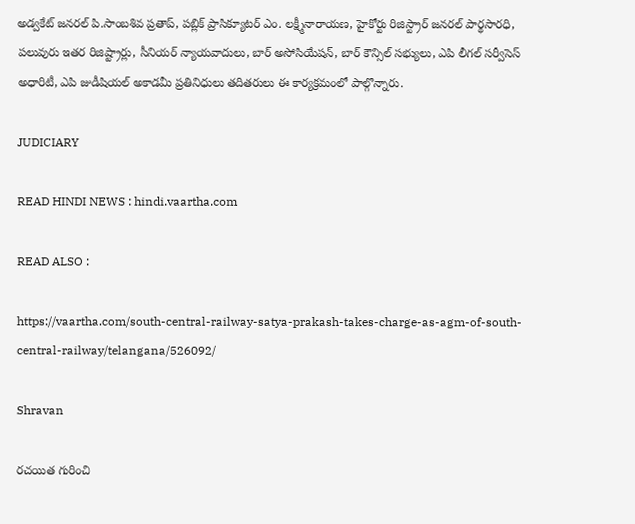అడ్వకేట్ జనరల్ పి.సాంబశివ ప్రతాప్, పబ్లిక్ ప్రాసిక్యూటర్ ఎం. లక్ష్మీనారాయణ, హైకోర్టు రిజిస్ట్రార్ జనరల్ పార్థసారధి, పలువురు ఇతర రిజిష్ట్రార్లు, సీనియర్ న్యాయవాదులు, బార్ అసోసియేషన్, బార్ కౌన్సిల్ సభ్యులు, ఎపి లీగల్ సర్వీసెస్ అధారిటీ, ఎపి జుడీషియల్ అకాడమీ ప్రతినిధులు తదితరులు ఈ కార్యక్రమంలో పాల్గొన్నారు.

JUDICIARY

READ HINDI NEWS : hindi.vaartha.com

READ ALSO :

https://vaartha.com/south-central-railway-satya-prakash-takes-charge-as-agm-of-south-central-railway/telangana/526092/

Shravan

రచయిత గురించి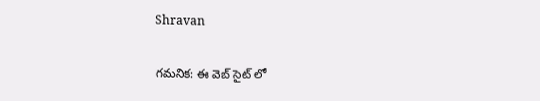Shravan

గమనిక: ఈ వెబ్ సైట్ లో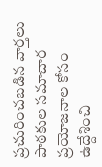ప్రచురించబడిన వార్తలు పాఠకుల సమాచార ప్రయోజనాల కోసం ఉద్దేశించి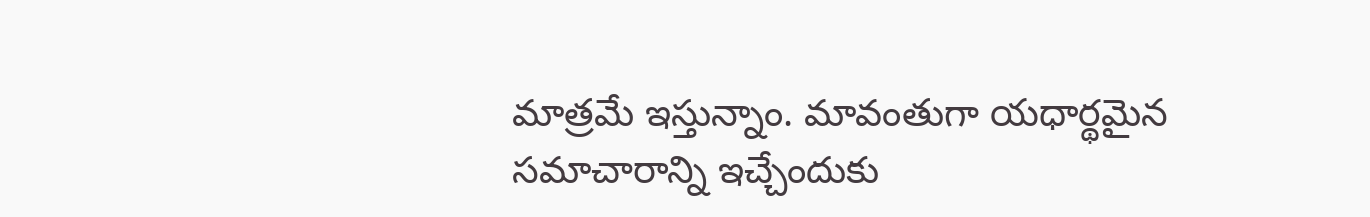మాత్రమే ఇస్తున్నాం. మావంతుగా యధార్థమైన సమాచారాన్ని ఇచ్చేందుకు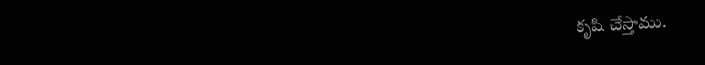కృషి చేస్తాము.